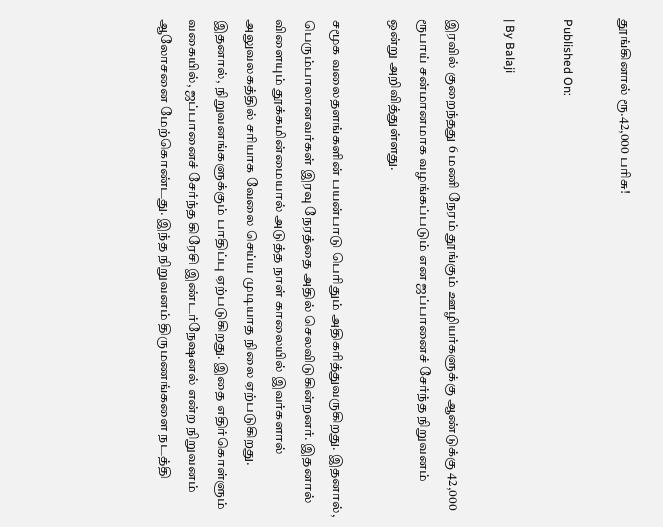தூங்கினால் ரூ.42,000 பரிசு!

Published On:

| By Balaji

இரவில் குறைந்தது 6 மணி நேரம் தூங்கும் ஊழியர்களுக்கு ஆண்டுக்கு 42,000 ரூபாய் சன்மானமாக வழங்கப்படும் என ஜப்பானைச் சேர்ந்த நிறுவனம் ஒன்று அறிவித்துள்ளது.

சமூக வலைதளங்களின் பயன்பாடு பெரிதும் அதிகரித்துவருகிறது. இதனால், பெரும்பாலானவர்கள் இரவு நேரத்தை அதில் செலவிடுகின்றனர். இதனால் விளையும் தூக்கமின்மையால் அடுத்த நாள் காலையில் இவர்களால் அலுவலகத்தில் சரியாக வேலை செய்ய முடியாத நிலை ஏற்படுகிறது. இதனால், நிறுவனங்களுக்கும் பாதிப்பு ஏற்படுகிறது. இதை எதிர்கொள்ளும் வகையில், ஜப்பானைச் சேர்ந்த கிரேசி இண்டர்நேஷனல் என்ற நிறுவனம் ஆலோசனை மேற்கொண்டது. இந்த நிறுவனம் திருமணங்களை நடத்தி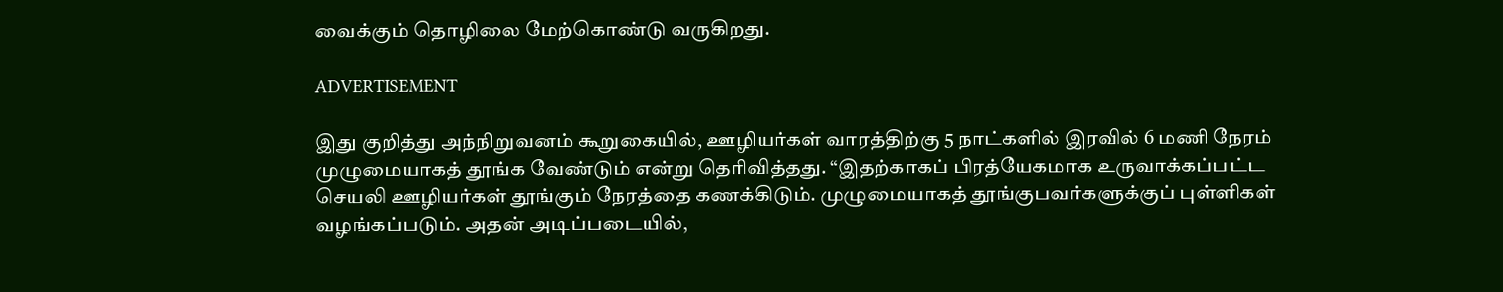வைக்கும் தொழிலை மேற்கொண்டு வருகிறது.

ADVERTISEMENT

இது குறித்து அந்நிறுவனம் கூறுகையில், ஊழியர்கள் வாரத்திற்கு 5 நாட்களில் இரவில் 6 மணி நேரம் முழுமையாகத் தூங்க வேண்டும் என்று தெரிவித்தது. “இதற்காகப் பிரத்யேகமாக உருவாக்கப்பட்ட செயலி ஊழியர்கள் தூங்கும் நேரத்தை கணக்கிடும். முழுமையாகத் தூங்குபவர்களுக்குப் புள்ளிகள் வழங்கப்படும். அதன் அடிப்படையில்,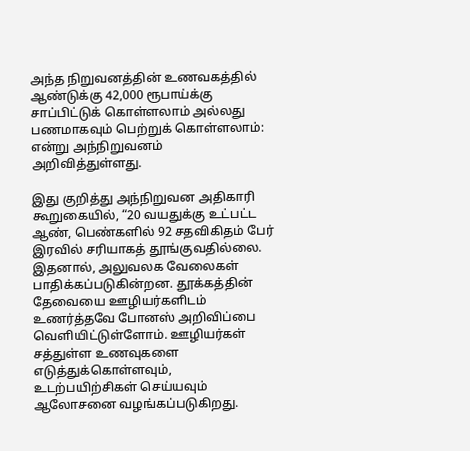அந்த நிறுவனத்தின் உணவகத்தில் ஆண்டுக்கு 42,000 ரூபாய்க்கு சாப்பிட்டுக் கொள்ளலாம் அல்லது பணமாகவும் பெற்றுக் கொள்ளலாம்: என்று அந்நிறுவனம் அறிவித்துள்ளது.

இது குறித்து அந்நிறுவன அதிகாரி கூறுகையில், “20 வயதுக்கு உட்பட்ட ஆண், பெண்களில் 92 சதவிகிதம் பேர் இரவில் சரியாகத் தூங்குவதில்லை. இதனால், அலுவலக வேலைகள் பாதிக்கப்படுகின்றன. தூக்கத்தின் தேவையை ஊழியர்களிடம் உணர்த்தவே போனஸ் அறிவிப்பை வெளியிட்டுள்ளோம். ஊழியர்கள் சத்துள்ள உணவுகளை எடுத்துக்கொள்ளவும், உடற்பயிற்சிகள் செய்யவும் ஆலோசனை வழங்கப்படுகிறது.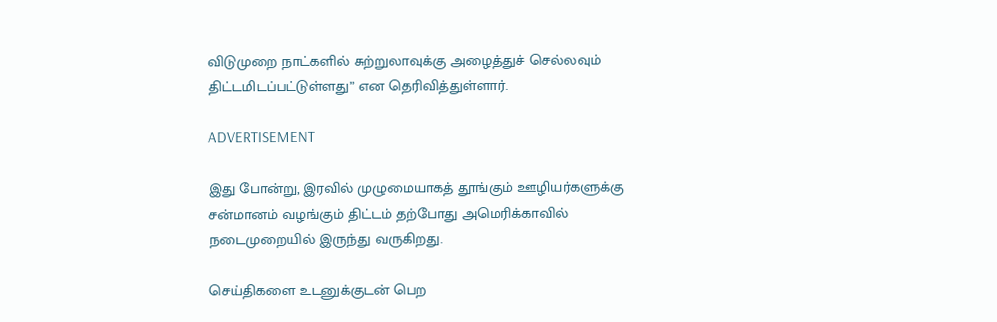விடுமுறை நாட்களில் சுற்றுலாவுக்கு அழைத்துச் செல்லவும் திட்டமிடப்பட்டுள்ளது” என தெரிவித்துள்ளார்.

ADVERTISEMENT

இது போன்று, இரவில் முழுமையாகத் தூங்கும் ஊழியர்களுக்கு சன்மானம் வழங்கும் திட்டம் தற்போது அமெரிக்காவில் நடைமுறையில் இருந்து வருகிறது.

செய்திகளை உடனுக்குடன் பெற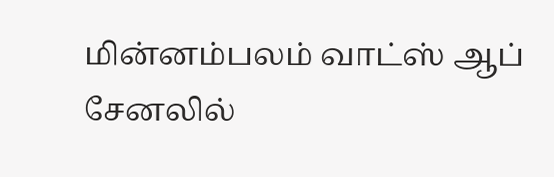மின்னம்பலம் வாட்ஸ் ஆப் சேனலில்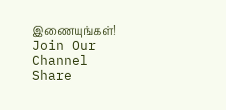இணையுங்கள்!
Join Our Channel
Share